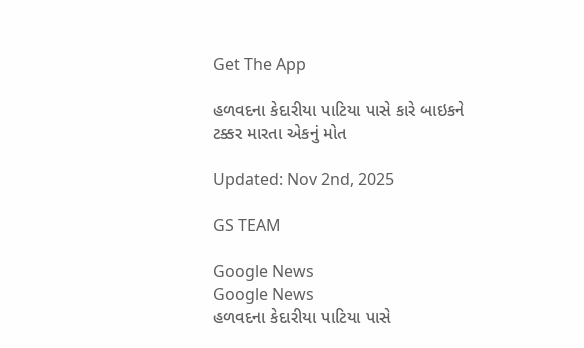Get The App

હળવદના કેદારીયા પાટિયા પાસે કારે બાઇકને ટક્કર મારતા એકનું મોત

Updated: Nov 2nd, 2025

GS TEAM

Google News
Google News
હળવદના કેદારીયા પાટિયા પાસે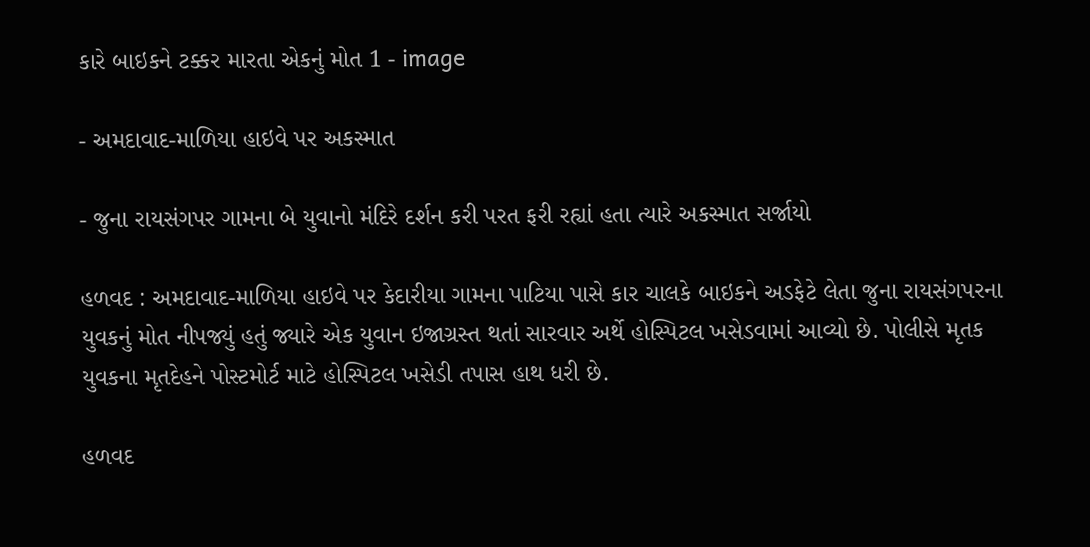કારે બાઇકને ટક્કર મારતા એકનું મોત 1 - image

- અમદાવાદ-માળિયા હાઇવે પર અકસ્માત

- જુના રાયસંગપર ગામના બે યુવાનો મંદિરે દર્શન કરી પરત ફરી રહ્યાં હતા ત્યારે અકસ્માત સર્જાયો

હળવદ : અમદાવાદ-માળિયા હાઇવે પર કેદારીયા ગામના પાટિયા પાસે કાર ચાલકે બાઇકને અડફેટે લેતા જુના રાયસંગપરના યુવકનું મોત નીપજ્યું હતું જ્યારે એક યુવાન ઇજાગ્રસ્ત થતાં સારવાર અર્થે હોસ્પિટલ ખસેડવામાં આવ્યો છે. પોલીસે મૃતક યુવકના મૃતદેહને પોસ્ટમોર્ટ માટે હોસ્પિટલ ખસેડી તપાસ હાથ ધરી છે.

હળવદ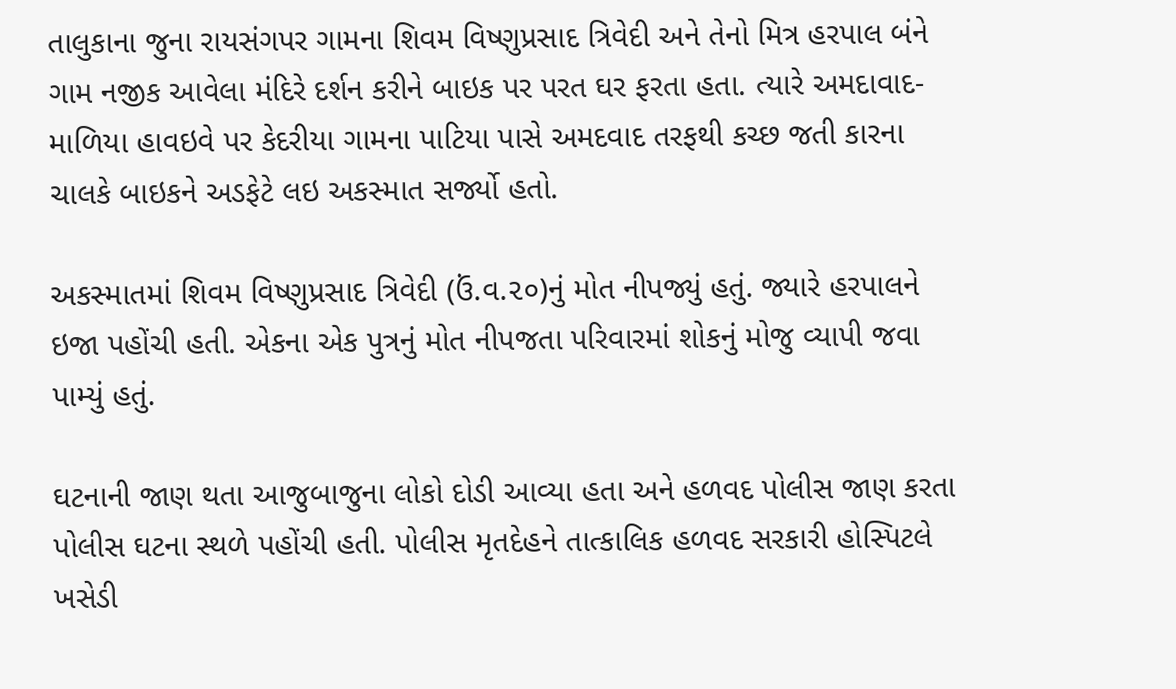તાલુકાના જુના રાયસંગપર ગામના શિવમ વિષ્ણુપ્રસાદ ત્રિવેદી અને તેનો મિત્ર હરપાલ બંને ગામ નજીક આવેલા મંદિરે દર્શન કરીને બાઇક પર પરત ઘર ફરતા હતા. ત્યારે અમદાવાદ-માળિયા હાવઇવે પર કેદરીયા ગામના પાટિયા પાસે અમદવાદ તરફથી કચ્છ જતી કારના ચાલકે બાઇકને અડફેટે લઇ અકસ્માત સર્જ્યો હતો.

અકસ્માતમાં શિવમ વિષ્ણુપ્રસાદ ત્રિવેદી (ઉં.વ.૨૦)નું મોત નીપજ્યું હતું. જ્યારે હરપાલને ઇજા પહોંચી હતી. એકના એક પુત્રનું મોત નીપજતા પરિવારમાં શોકનું મોજુ વ્યાપી જવા પામ્યું હતું.

ઘટનાની જાણ થતા આજુબાજુના લોકો દોડી આવ્યા હતા અને હળવદ પોલીસ જાણ કરતા પોલીસ ઘટના સ્થળે પહોંચી હતી. પોલીસ મૃતદેહને તાત્કાલિક હળવદ સરકારી હોસ્પિટલે ખસેડી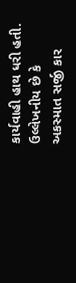કાર્યવાહી હાથ ધરી હતી. ઉલ્લેખનીય છે કે અકસ્માત સર્જી કાર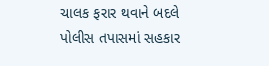ચાલક ફરાર થવાને બદલે પોલીસ તપાસમાં સહકાર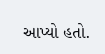આપ્યો હતો.